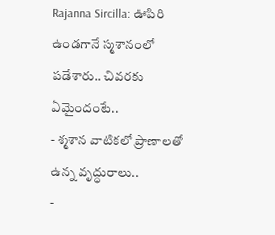Rajanna Sircilla: ఊపిరి ఉండగానే స్మశానంలో పడేశారు.. చివరకు ఏమైందంటే..
- శ్మశాన వాటికలో ప్రాణాలతో ఉన్న వృద్ధురాలు..
-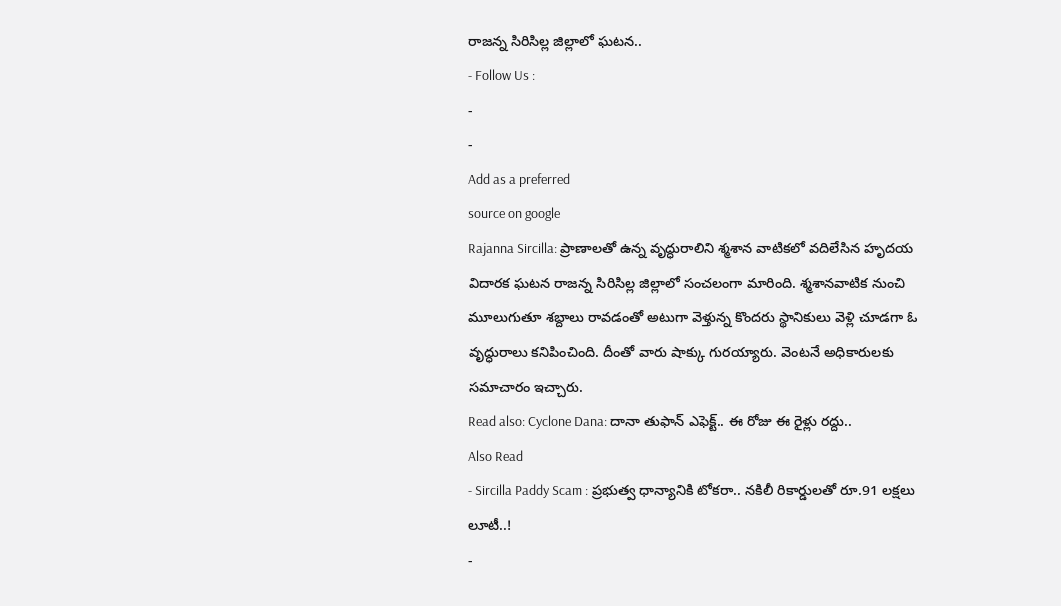రాజన్న సిరిసిల్ల జిల్లాలో ఘటన..
- Follow Us :
-
-
Add as a preferred
source on google
Rajanna Sircilla: ప్రాణాలతో ఉన్న వృద్ధురాలిని శ్మశాన వాటికలో వదిలేసిన హృదయ విదారక ఘటన రాజన్న సిరిసిల్ల జిల్లాలో సంచలంగా మారింది. శ్మశానవాటిక నుంచి మూలుగుతూ శబ్దాలు రావడంతో అటుగా వెళ్తున్న కొందరు స్థానికులు వెళ్లి చూడగా ఓ వృద్ధురాలు కనిపించింది. దీంతో వారు షాక్కు గురయ్యారు. వెంటనే అధికారులకు సమాచారం ఇచ్చారు.
Read also: Cyclone Dana: దానా తుఫాన్ ఎఫెక్ట్.. ఈ రోజు ఈ రైళ్లు రద్దు..
Also Read
- Sircilla Paddy Scam : ప్రభుత్వ ధాన్యానికి టోకరా.. నకిలీ రికార్డులతో రూ.91 లక్షలు లూటీ..!
-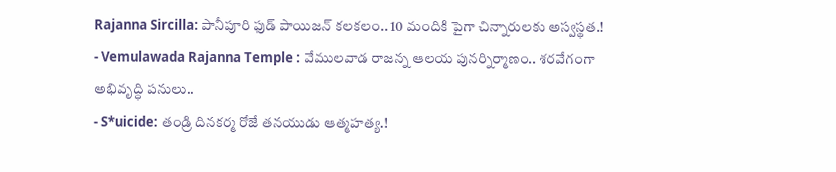Rajanna Sircilla: పానీపూరి ఫుడ్ పాయిజన్ కలకలం.. 10 మందికి పైగా చిన్నారులకు అస్వస్థత.!
- Vemulawada Rajanna Temple : వేములవాడ రాజన్న ఆలయ పునర్నిర్మాణం.. శరవేగంగా అభివృద్ధి పనులు..
- S*uicide: తండ్రి దినకర్మ రోజే తనయుడు ఆత్మహత్య.!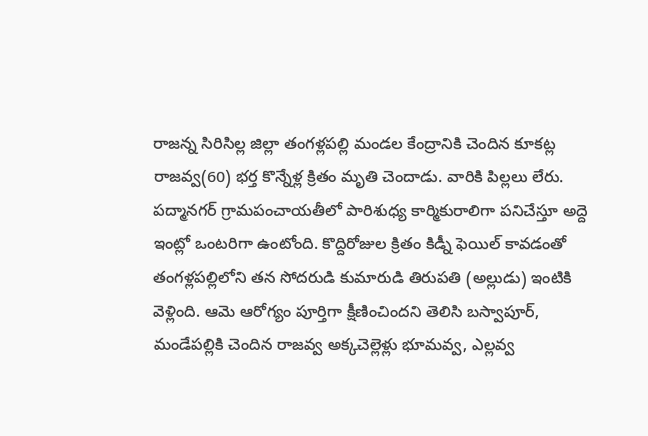రాజన్న సిరిసిల్ల జిల్లా తంగళ్లపల్లి మండల కేంద్రానికి చెందిన కూకట్ల రాజవ్వ(60) భర్త కొన్నేళ్ల క్రితం మృతి చెందాడు. వారికి పిల్లలు లేరు. పద్మానగర్ గ్రామపంచాయతీలో పారిశుధ్య కార్మికురాలిగా పనిచేస్తూ అద్దె ఇంట్లో ఒంటరిగా ఉంటోంది. కొద్దిరోజుల క్రితం కిడ్నీ ఫెయిల్ కావడంతో తంగళ్లపల్లిలోని తన సోదరుడి కుమారుడి తిరుపతి (అల్లుడు) ఇంటికి వెళ్లింది. ఆమె ఆరోగ్యం పూర్తిగా క్షీణించిందని తెలిసి బస్వాపూర్, మండేపల్లికి చెందిన రాజవ్వ అక్కచెల్లెళ్లు భూమవ్వ, ఎల్లవ్వ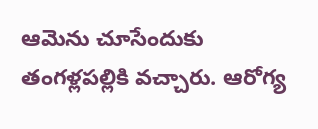ఆమెను చూసేందుకు తంగళ్లపల్లికి వచ్చారు. ఆరోగ్య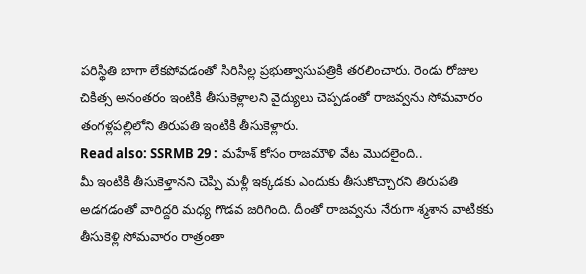పరిస్థితి బాగా లేకపోవడంతో సిరిసిల్ల ప్రభుత్వాసుపత్రికి తరలించారు. రెండు రోజుల చికిత్స అనంతరం ఇంటికి తీసుకెళ్లాలని వైద్యులు చెప్పడంతో రాజవ్వను సోమవారం తంగళ్లపల్లిలోని తిరుపతి ఇంటికి తీసుకెళ్లారు.
Read also: SSRMB 29 : మహేశ్ కోసం రాజమౌళి వేట మొదలైంది..
మీ ఇంటికి తీసుకెళ్తానని చెప్పి మళ్లీ ఇక్కడకు ఎందుకు తీసుకొచ్చారని తిరుపతి అడగడంతో వారిద్దరి మధ్య గొడవ జరిగింది. దీంతో రాజవ్వను నేరుగా శ్మశాన వాటికకు తీసుకెళ్లి సోమవారం రాత్రంతా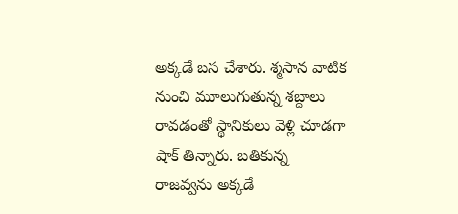అక్కడే బస చేశారు. శ్మసాన వాటిక నుంచి మూలుగుతున్న శబ్దాలు రావడంతో స్థానికులు వెళ్లి చూడగా షాక్ తిన్నారు. బతికున్న రాజవ్వను అక్కడే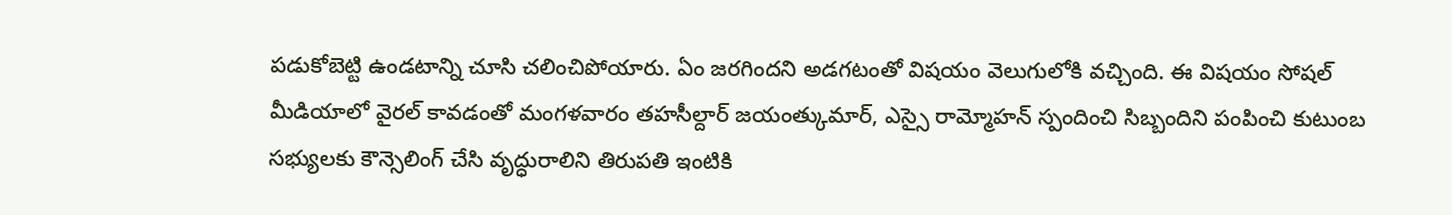పడుకోబెట్టి ఉండటాన్ని చూసి చలించిపోయారు. ఏం జరగిందని అడగటంతో విషయం వెలుగులోకి వచ్చింది. ఈ విషయం సోషల్ మీడియాలో వైరల్ కావడంతో మంగళవారం తహసీల్దార్ జయంత్కుమార్, ఎస్సై రామ్మోహన్ స్పందించి సిబ్బందిని పంపించి కుటుంబ సభ్యులకు కౌన్సెలింగ్ చేసి వృద్ధురాలిని తిరుపతి ఇంటికి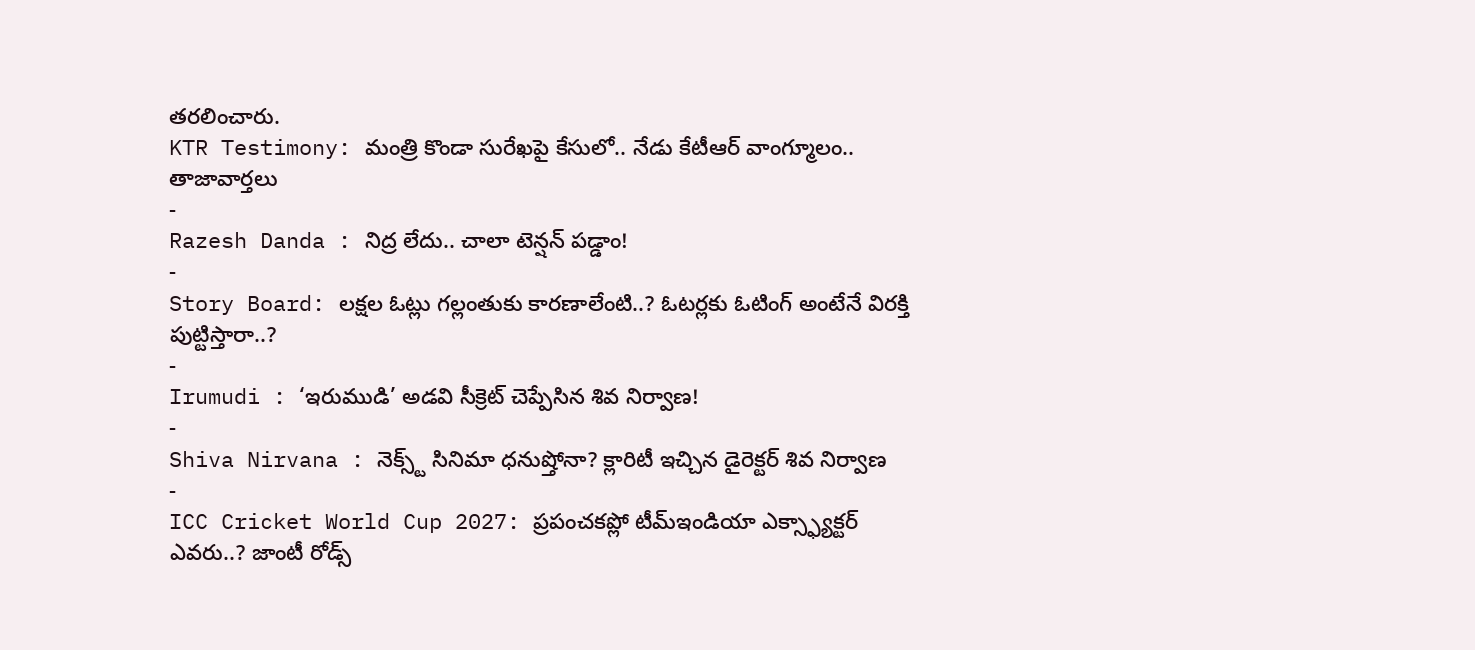తరలించారు.
KTR Testimony: మంత్రి కొండా సురేఖపై కేసులో.. నేడు కేటీఆర్ వాంగ్మూలం..
తాజావార్తలు
-
Razesh Danda : నిద్ర లేదు.. చాలా టెన్షన్ పడ్డాం!
-
Story Board: లక్షల ఓట్లు గల్లంతుకు కారణాలేంటి..? ఓటర్లకు ఓటింగ్ అంటేనే విరక్తి పుట్టిస్తారా..?
-
Irumudi : ‘ఇరుముడి’ అడవి సీక్రెట్ చెప్పేసిన శివ నిర్వాణ!
-
Shiva Nirvana : నెక్స్ట్ సినిమా ధనుష్తోనా? క్లారిటీ ఇచ్చిన డైరెక్టర్ శివ నిర్వాణ
-
ICC Cricket World Cup 2027: ప్రపంచకప్లో టీమ్ఇండియా ఎక్స్ఫ్యాక్టర్ ఎవరు..? జాంటీ రోడ్స్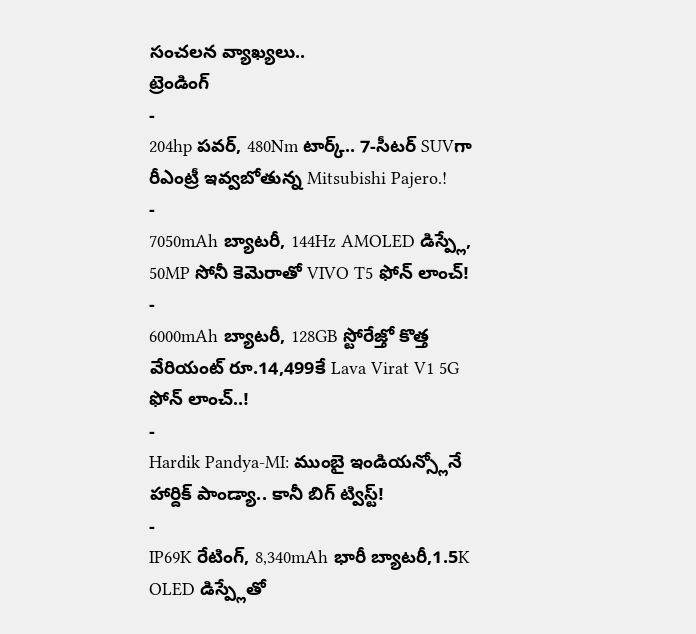సంచలన వ్యాఖ్యలు..
ట్రెండింగ్
-
204hp పవర్, 480Nm టార్క్.. 7-సీటర్ SUVగా రీఎంట్రీ ఇవ్వబోతున్న Mitsubishi Pajero.!
-
7050mAh బ్యాటరీ, 144Hz AMOLED డిస్ప్లే, 50MP సోనీ కెమెరాతో VIVO T5 ఫోన్ లాంచ్!
-
6000mAh బ్యాటరీ, 128GB స్టోరేజ్తో కొత్త వేరియంట్ రూ.14,499కే Lava Virat V1 5G ఫోన్ లాంచ్..!
-
Hardik Pandya-MI: ముంబై ఇండియన్స్లోనే హార్దిక్ పాండ్యా.. కానీ బిగ్ ట్విస్ట్!
-
IP69K రేటింగ్, 8,340mAh భారీ బ్యాటరీ,1.5K OLED డిస్ప్లేతో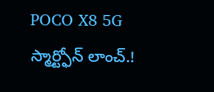POCO X8 5G స్మార్ట్ఫోన్ లాంచ్.!